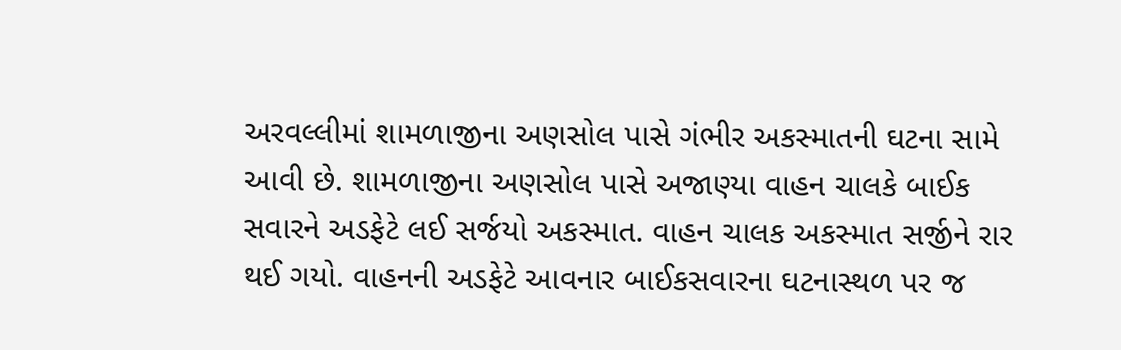અરવલ્લીમાં શામળાજીના અણસોલ પાસે ગંભીર અકસ્માતની ઘટના સામે આવી છે. શામળાજીના અણસોલ પાસે અજાણ્યા વાહન ચાલકે બાઈક સવારને અડફેટે લઈ સર્જયો અકસ્માત. વાહન ચાલક અકસ્માત સર્જીને રાર થઈ ગયો. વાહનની અડફેટે આવનાર બાઈકસવારના ઘટનાસ્થળ પર જ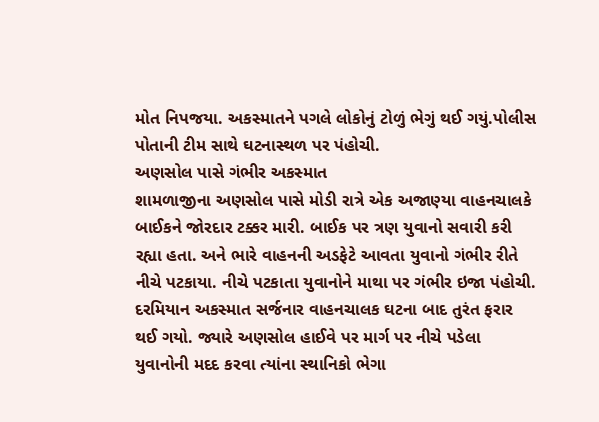મોત નિપજયા. અકસ્માતને પગલે લોકોનું ટોળું ભેગું થઈ ગયું.પોલીસ પોતાની ટીમ સાથે ઘટનાસ્થળ પર પંહોચી.
અણસોલ પાસે ગંભીર અકસ્માત
શામળાજીના અણસોલ પાસે મોડી રાત્રે એક અજાણ્યા વાહનચાલકે બાઈકને જોરદાર ટક્કર મારી. બાઈક પર ત્રણ યુવાનો સવારી કરી રહ્યા હતા. અને ભારે વાહનની અડફેટે આવતા યુવાનો ગંભીર રીતે નીચે પટકાયા. નીચે પટકાતા યુવાનોને માથા પર ગંભીર ઇજા પંહોચી. દરમિયાન અકસ્માત સર્જનાર વાહનચાલક ઘટના બાદ તુરંત ફરાર થઈ ગયો. જ્યારે અણસોલ હાઈવે પર માર્ગ પર નીચે પડેલા યુવાનોની મદદ કરવા ત્યાંના સ્થાનિકો ભેગા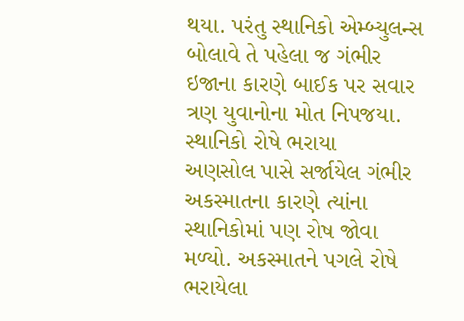થયા. પરંતુ સ્થાનિકો એમ્બ્યુલન્સ બોલાવે તે પહેલા જ ગંભીર ઇજાના કારણે બાઈક પર સવાર ત્રણ યુવાનોના મોત નિપજયા.
સ્થાનિકો રોષે ભરાયા
અણસોલ પાસે સર્જાયેલ ગંભીર અકસ્માતના કારણે ત્યાંના સ્થાનિકોમાં પણ રોષ જોવા મળ્યો. અકસ્માતને પગલે રોષે ભરાયેલા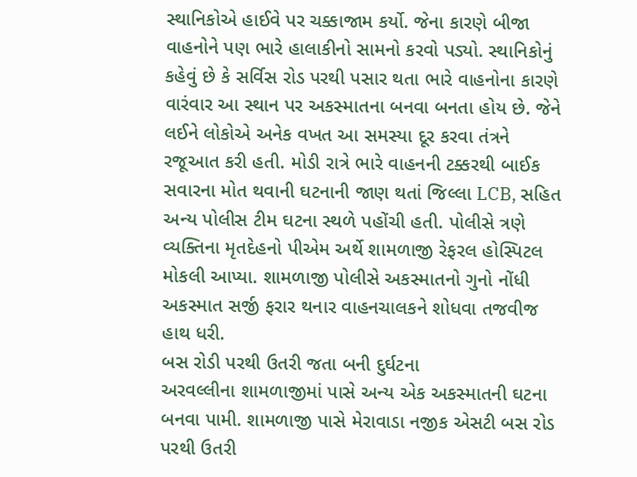સ્થાનિકોએ હાઈવે પર ચક્કાજામ કર્યો. જેના કારણે બીજા વાહનોને પણ ભારે હાલાકીનો સામનો કરવો પડ્યો. સ્થાનિકોનું કહેવું છે કે સર્વિસ રોડ પરથી પસાર થતા ભારે વાહનોના કારણે વારંવાર આ સ્થાન પર અકસ્માતના બનવા બનતા હોય છે. જેને લઈને લોકોએ અનેક વખત આ સમસ્યા દૂર કરવા તંત્રને રજૂઆત કરી હતી. મોડી રાત્રે ભારે વાહનની ટક્કરથી બાઈક સવારના મોત થવાની ઘટનાની જાણ થતાં જિલ્લા LCB, સહિત અન્ય પોલીસ ટીમ ઘટના સ્થળે પહોંચી હતી. પોલીસે ત્રણે વ્યક્તિના મૃતદેહનો પીએમ અર્થે શામળાજી રેફરલ હોસ્પિટલ મોકલી આપ્યા. શામળાજી પોલીસે અકસ્માતનો ગુનો નોંધી અકસ્માત સર્જી ફરાર થનાર વાહનચાલકને શોધવા તજવીજ હાથ ધરી.
બસ રોડી પરથી ઉતરી જતા બની દુર્ઘટના
અરવલ્લીના શામળાજીમાં પાસે અન્ય એક અકસ્માતની ઘટના બનવા પામી. શામળાજી પાસે મેરાવાડા નજીક એસટી બસ રોડ પરથી ઉતરી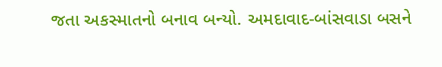જતા અકસ્માતનો બનાવ બન્યો. અમદાવાદ-બાંસવાડા બસને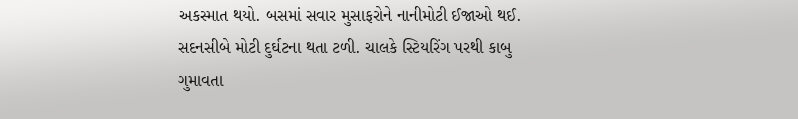અકસ્માત થયો. બસમાં સવાર મુસાફરોને નાનીમોટી ઈજાઓ થઈ. સદનસીબે મોટી દુર્ઘટના થતા ટળી. ચાલકે સ્ટિયરિંગ પરથી કાબુ ગુમાવતા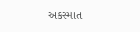અકસ્માત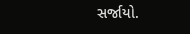સર્જાયો.